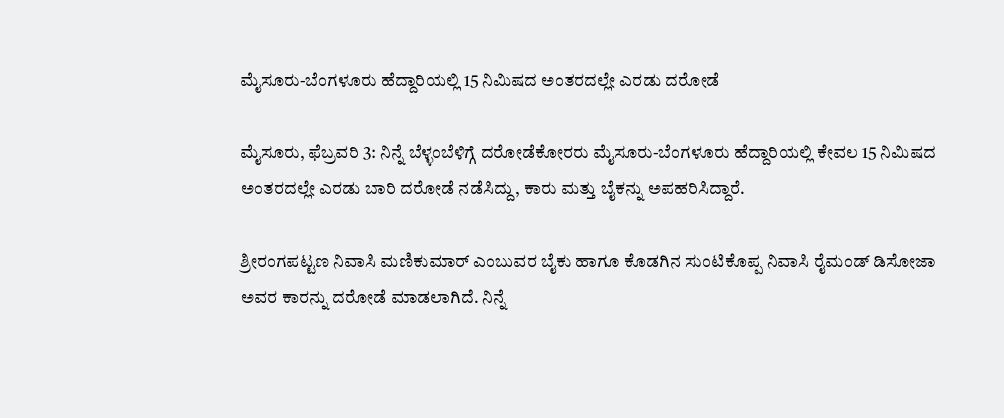ಮೈಸೂರು-ಬೆಂಗಳೂರು ಹೆದ್ದಾರಿಯಲ್ಲಿ 15 ನಿಮಿಷದ ಅಂತರದಲ್ಲೇ ಎರಡು ದರೋಡೆ

ಮೈಸೂರು, ಫೆಬ್ರವರಿ 3: ನಿನ್ನೆ ಬೆಳ್ಳಂಬೆಳಿಗ್ಗೆ ದರೋಡೆಕೋರರು ಮೈಸೂರು-ಬೆಂಗಳೂರು ಹೆದ್ದಾರಿಯಲ್ಲಿ ಕೇವಲ 15 ನಿಮಿಷದ ಅಂತರದಲ್ಲೇ ಎರಡು ಬಾರಿ ದರೋಡೆ ನಡೆಸಿದ್ದು, ಕಾರು ಮತ್ತು ಬೈಕನ್ನು ಅಪಹರಿಸಿದ್ದಾರೆ.

ಶ್ರೀರಂಗಪಟ್ಟಣ ನಿವಾಸಿ ಮಣಿಕುಮಾರ್ ಎಂಬುವರ ಬೈಕು ಹಾಗೂ ಕೊಡಗಿನ ಸುಂಟಿಕೊಪ್ಪ ನಿವಾಸಿ ರೈಮಂಡ್ ಡಿಸೋಜಾ ಅವರ ಕಾರನ್ನು ದರೋಡೆ ಮಾಡಲಾಗಿದೆ. ನಿನ್ನೆ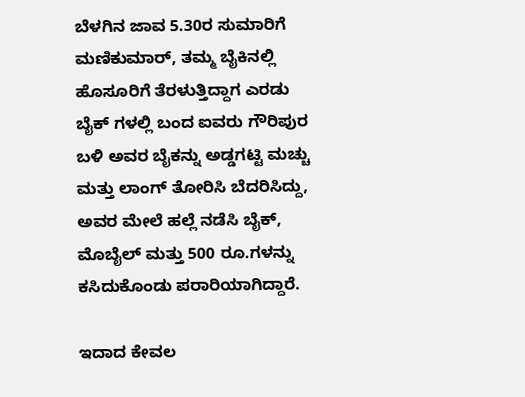ಬೆಳಗಿನ ಜಾವ 5.30ರ ಸುಮಾರಿಗೆ ಮಣಿಕುಮಾರ್, ತಮ್ಮ ಬೈಕಿನಲ್ಲಿ ಹೊಸೂರಿಗೆ ತೆರಳುತ್ತಿದ್ದಾಗ ಎರಡು ಬೈಕ್ ‍ಗಳಲ್ಲಿ ಬಂದ ಐವರು ಗೌರಿಪುರ ಬಳಿ ಅವರ ಬೈಕನ್ನು ಅಡ್ಡಗಟ್ಟಿ ಮಚ್ಚು ಮತ್ತು ಲಾಂಗ್ ತೋರಿಸಿ ಬೆದರಿಸಿದ್ದು, ಅವರ ಮೇಲೆ ಹಲ್ಲೆ ನಡೆಸಿ ಬೈಕ್, ಮೊಬೈಲ್ ಮತ್ತು 500 ರೂ.ಗಳನ್ನು ಕಸಿದುಕೊಂಡು ಪರಾರಿಯಾಗಿದ್ದಾರೆ.

ಇದಾದ ಕೇವಲ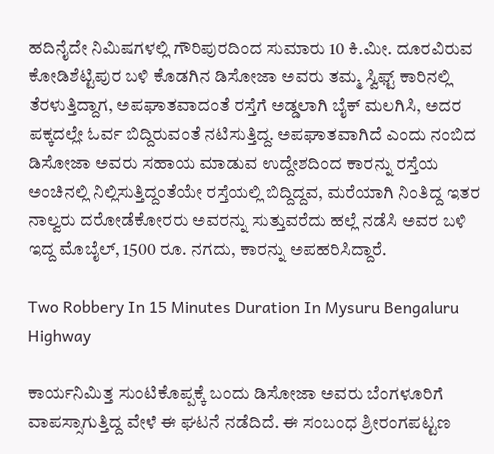ಹದಿನೈದೇ ನಿಮಿಷಗಳಲ್ಲಿ ಗೌರಿಪುರದಿಂದ ಸುಮಾರು 10 ಕಿ.ಮೀ. ದೂರವಿರುವ ಕೋಡಿಶೆಟ್ಟಿಪುರ ಬಳಿ ಕೊಡಗಿನ ಡಿಸೋಜಾ ಅವರು ತಮ್ಮ ಸ್ವಿಫ್ಟ್ ಕಾರಿನಲ್ಲಿ ತೆರಳುತ್ತಿದ್ದಾಗ, ಅಪಘಾತವಾದಂತೆ ರಸ್ತೆಗೆ ಅಡ್ಡಲಾಗಿ ಬೈಕ್ ಮಲಗಿಸಿ, ಅದರ ಪಕ್ಕದಲ್ಲೇ ಓರ್ವ ಬಿದ್ದಿರುವಂತೆ ನಟಿಸುತ್ತಿದ್ದ. ಅಪಘಾತವಾಗಿದೆ ಎಂದು ನಂಬಿದ ಡಿಸೋಜಾ ಅವರು ಸಹಾಯ ಮಾಡುವ ಉದ್ದೇಶದಿಂದ ಕಾರನ್ನು ರಸ್ತೆಯ ಅಂಚಿನಲ್ಲಿ ನಿಲ್ಲಿಸುತ್ತಿದ್ದಂತೆಯೇ ರಸ್ತೆಯಲ್ಲಿ ಬಿದ್ದಿದ್ದವ, ಮರೆಯಾಗಿ ನಿಂತಿದ್ದ ಇತರ ನಾಲ್ವರು ದರೋಡೆಕೋರರು ಅವರನ್ನು ಸುತ್ತುವರೆದು ಹಲ್ಲೆ ನಡೆಸಿ ಅವರ ಬಳಿ ಇದ್ದ ಮೊಬೈಲ್, 1500 ರೂ. ನಗದು, ಕಾರನ್ನು ಅಪಹರಿಸಿದ್ದಾರೆ.

Two Robbery In 15 Minutes Duration In Mysuru Bengaluru Highway

ಕಾರ್ಯನಿಮಿತ್ತ ಸುಂಟಿಕೊಪ್ಪಕ್ಕೆ ಬಂದು ಡಿಸೋಜಾ ಅವರು ಬೆಂಗಳೂರಿಗೆ ವಾಪಸ್ಸಾಗುತ್ತಿದ್ದ ವೇಳೆ ಈ ಘಟನೆ ನಡೆದಿದೆ. ಈ ಸಂಬಂಧ ಶ್ರೀರಂಗಪಟ್ಟಣ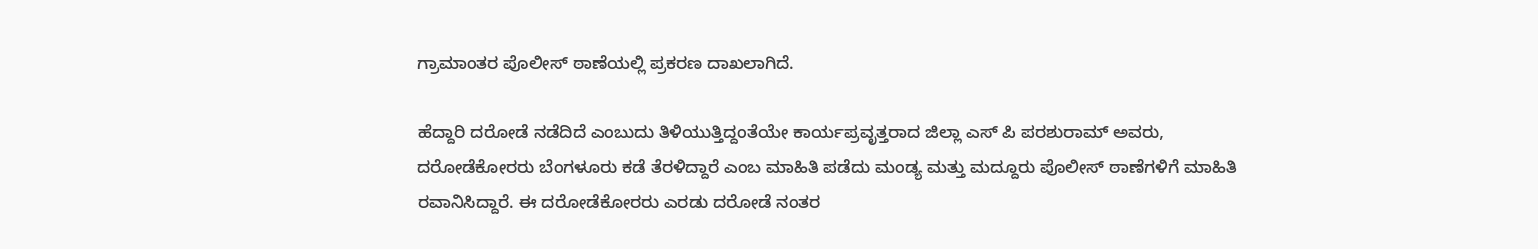ಗ್ರಾಮಾಂತರ ಪೊಲೀಸ್ ಠಾಣೆಯಲ್ಲಿ ಪ್ರಕರಣ ದಾಖಲಾಗಿದೆ.

ಹೆದ್ದಾರಿ ದರೋಡೆ ನಡೆದಿದೆ ಎಂಬುದು ತಿಳಿಯುತ್ತಿದ್ದಂತೆಯೇ ಕಾರ್ಯಪ್ರವೃತ್ತರಾದ ಜಿಲ್ಲಾ ಎಸ್ ಪಿ ಪರಶುರಾಮ್ ಅವರು, ದರೋಡೆಕೋರರು ಬೆಂಗಳೂರು ಕಡೆ ತೆರಳಿದ್ದಾರೆ ಎಂಬ ಮಾಹಿತಿ ಪಡೆದು ಮಂಡ್ಯ ಮತ್ತು ಮದ್ದೂರು ಪೊಲೀಸ್ ಠಾಣೆಗಳಿಗೆ ಮಾಹಿತಿ ರವಾನಿಸಿದ್ದಾರೆ. ಈ ದರೋಡೆಕೋರರು ಎರಡು ದರೋಡೆ ನಂತರ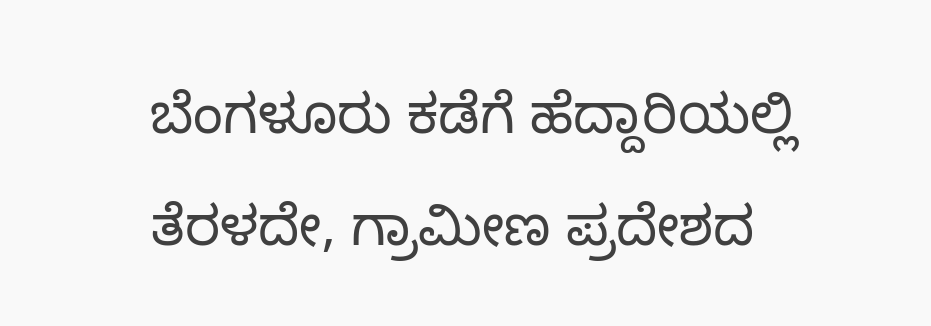ಬೆಂಗಳೂರು ಕಡೆಗೆ ಹೆದ್ದಾರಿಯಲ್ಲಿ ತೆರಳದೇ, ಗ್ರಾಮೀಣ ಪ್ರದೇಶದ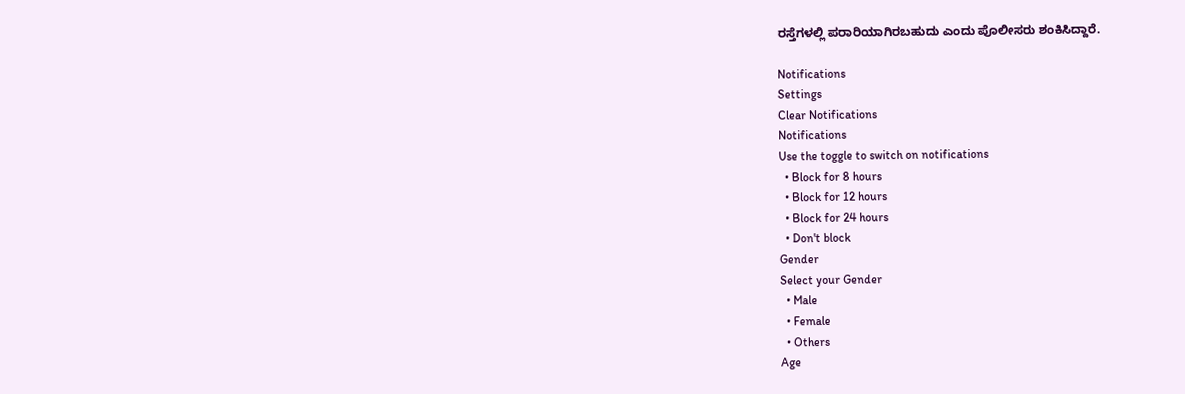ರಸ್ತೆಗಳಲ್ಲಿ ಪರಾರಿಯಾಗಿರಬಹುದು ಎಂದು ಪೊಲೀಸರು ಶಂಕಿಸಿದ್ದಾರೆ.

Notifications
Settings
Clear Notifications
Notifications
Use the toggle to switch on notifications
  • Block for 8 hours
  • Block for 12 hours
  • Block for 24 hours
  • Don't block
Gender
Select your Gender
  • Male
  • Female
  • Others
Age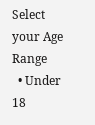Select your Age Range
  • Under 18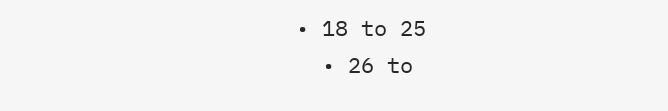• 18 to 25
  • 26 to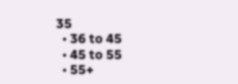35
  • 36 to 45
  • 45 to 55
  • 55+